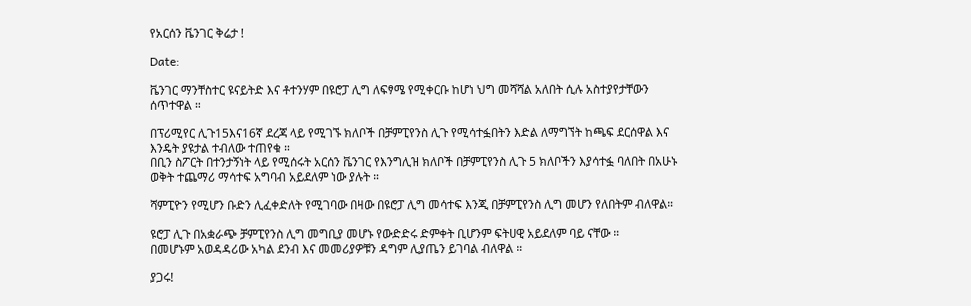የአርሰን ቬንገር ቅሬታ !

Date:

ቬንገር ማንቸስተር ዩናይትድ እና ቶተንሃም በዩሮፓ ሊግ ለፍፃሜ የሚቀርቡ ከሆነ ህግ መሻሻል አለበት ሲሉ አስተያየታቸውን ሰጥተዋል ።

በፕሪሚየር ሊጉ15እና16ኛ ደረጃ ላይ የሚገኙ ክለቦች በቻምፒየንስ ሊጉ የሚሳተፏበትን እድል ለማግኘት ከጫፍ ደርሰዋል እና እንዴት ያዩታል ተብለው ተጠየቁ ።
በቢን ስፖርት በተንታኝነት ላይ የሚሰሩት አርሰን ቬንገር የእንግሊዝ ክለቦች በቻምፒየንስ ሊጉ 5 ክለቦችን እያሳተፏ ባለበት በአሁኑ ወቅት ተጨማሪ ማሳተፍ አግባብ አይደለም ነው ያሉት ።

ሻምፒዮን የሚሆን ቡድን ሊፈቀድለት የሚገባው በዛው በዩሮፓ ሊግ መሳተፍ እንጂ በቻምፒየንስ ሊግ መሆን የለበትም ብለዋል።

ዩሮፓ ሊጉ በአቋራጭ ቻምፒየንስ ሊግ መግቢያ መሆኑ የውድድሩ ድምቀት ቢሆንም ፍትሀዊ አይደለም ባይ ናቸው ።
በመሆኑም አወዳዳሪው አካል ደንብ እና መመሪያዎቹን ዳግም ሊያጤን ይገባል ብለዋል ።

ያጋሩ!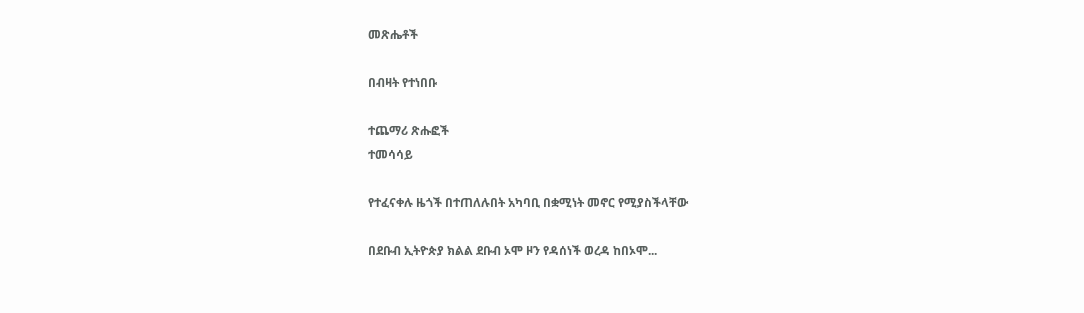መጽሔቶች

በብዛት የተነበቡ

ተጨማሪ ጽሑፎች
ተመሳሳይ

የተፈናቀሉ ዜጎች በተጠለሉበት አካባቢ በቋሚነት መኖር የሚያስችላቸው

በደቡብ ኢትዮጵያ ክልል ደቡብ ኦሞ ዞን የዳሰነች ወረዳ ከበኦሞ...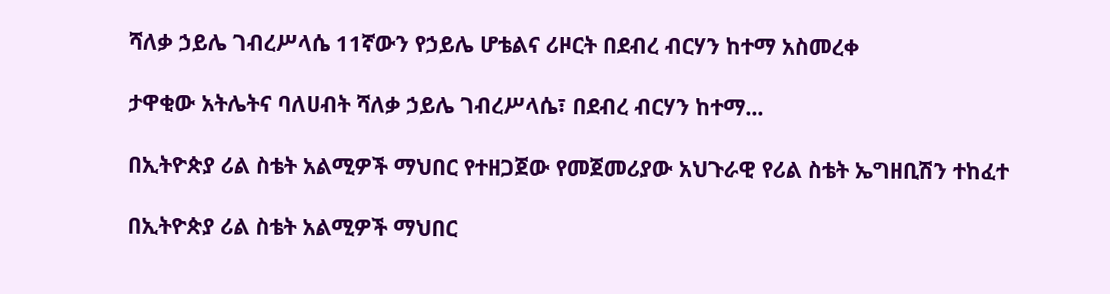ሻለቃ ኃይሌ ገብረሥላሴ 11ኛውን የኃይሌ ሆቴልና ሪዞርት በደብረ ብርሃን ከተማ አስመረቀ

ታዋቂው አትሌትና ባለሀብት ሻለቃ ኃይሌ ገብረሥላሴ፣ በደብረ ብርሃን ከተማ...

በኢትዮጵያ ሪል ስቴት አልሚዎች ማህበር የተዘጋጀው የመጀመሪያው አህጉራዊ የሪል ስቴት ኤግዘቢሽን ተከፈተ

በኢትዮጵያ ሪል ስቴት አልሚዎች ማህበር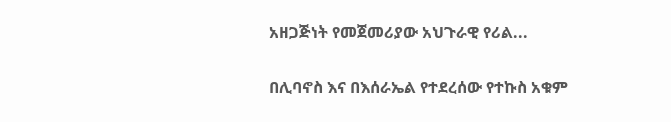አዘጋጅነት የመጀመሪያው አህጉራዊ የሪል...

በሊባኖስ እና በእሰራኤል የተደረሰው የተኩስ አቁም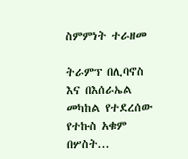ስምምነት ተራዘመ

ትራምፕ በሊባኖስ እና በእሰራኤል መካከል የተደረሰው የተኩስ አቁም በሦስት...